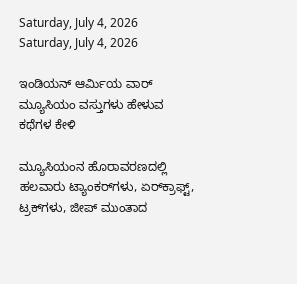Saturday, July 4, 2026
Saturday, July 4, 2026

ಇಂಡಿಯನ್‌ ಆರ್ಮಿಯ ವಾರ್‌ ಮ್ಯೂಸಿಯಂ ವಸ್ತುಗಳು ಹೇಳುವ ಕಥೆಗಳ ಕೇಳಿ

ಮ್ಯೂಸಿಯಂನ ಹೊರಾವರಣದಲ್ಲಿ ಹಲವಾರು ಟ್ಯಾಂಕರ್‌ಗಳು, ಏರ್‌ಕ್ರಾಫ್ಟ್‌, ಟ್ರಕ್‌ಗಳು, ಜೀಪ್‌ ಮುಂತಾದ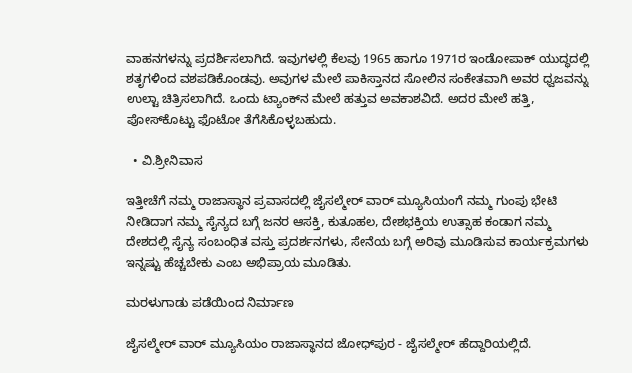ವಾಹನಗಳನ್ನು ಪ್ರದರ್ಶಿಸಲಾಗಿದೆ. ಇವುಗಳಲ್ಲಿ ಕೆಲವು 1965 ಹಾಗೂ 1971ರ ಇಂಡೋಪಾಕ್‌ ಯುದ್ಧದಲ್ಲಿ ಶತೃಗಳಿಂದ ವಶಪಡಿಕೊಂಡವು. ಅವುಗಳ ಮೇಲೆ ಪಾಕಿಸ್ತಾನದ ಸೋಲಿನ ಸಂಕೇತವಾಗಿ ಅವರ ಧ್ವಜವನ್ನು ಉಲ್ಟಾ ಚಿತ್ರಿಸಲಾಗಿದೆ. ಒಂದು ಟ್ಯಾಂಕ್‌ನ ಮೇಲೆ ಹತ್ತುವ ಅವಕಾಶವಿದೆ. ಅದರ ಮೇಲೆ ಹತ್ತಿ, ಪೋಸ್‌ಕೊಟ್ಟು ಫೊಟೋ ತೆಗೆಸಿಕೊಳ್ಳಬಹುದು.

  • ವಿ.ಶ್ರೀನಿವಾಸ

ಇತ್ತೀಚೆಗೆ ನಮ್ಮ ರಾಜಾಸ್ಥಾನ ಪ್ರವಾಸದಲ್ಲಿ ಜೈಸಲ್ಮೇರ್‌ ವಾರ್‌ ಮ್ಯೂಸಿಯಂಗೆ ನಮ್ಮ ಗುಂಪು ಭೇಟಿ ನೀಡಿದಾಗ ನಮ್ಮ ಸೈನ್ಯದ ಬಗ್ಗೆ ಜನರ ಆಸಕ್ತಿ, ಕುತೂಹಲ, ದೇಶಭಕ್ತಿಯ ಉತ್ಸಾಹ ಕಂಡಾಗ ನಮ್ಮ ದೇಶದಲ್ಲಿ ಸೈನ್ಯ ಸಂಬಂಧಿತ ವಸ್ತು ಪ್ರದರ್ಶನಗಳು, ಸೇನೆಯ ಬಗ್ಗೆ ಅರಿವು ಮೂಡಿಸುವ ಕಾರ್ಯಕ್ರಮಗಳು ಇನ್ನಷ್ಟು ಹೆಚ್ಚಬೇಕು ಎಂಬ ಅಭಿಪ್ರಾಯ ಮೂಡಿತು.

ಮರಳುಗಾಡು ಪಡೆಯಿಂದ ನಿರ್ಮಾಣ

ಜೈಸಲ್ಮೇರ್‌ ವಾರ್‌ ಮ್ಯೂಸಿಯಂ ರಾಜಾಸ್ಥಾನದ ಜೋಧ್‌ಪುರ - ಜೈಸಲ್ಮೇರ್‌ ಹೆದ್ದಾರಿಯಲ್ಲಿದೆ.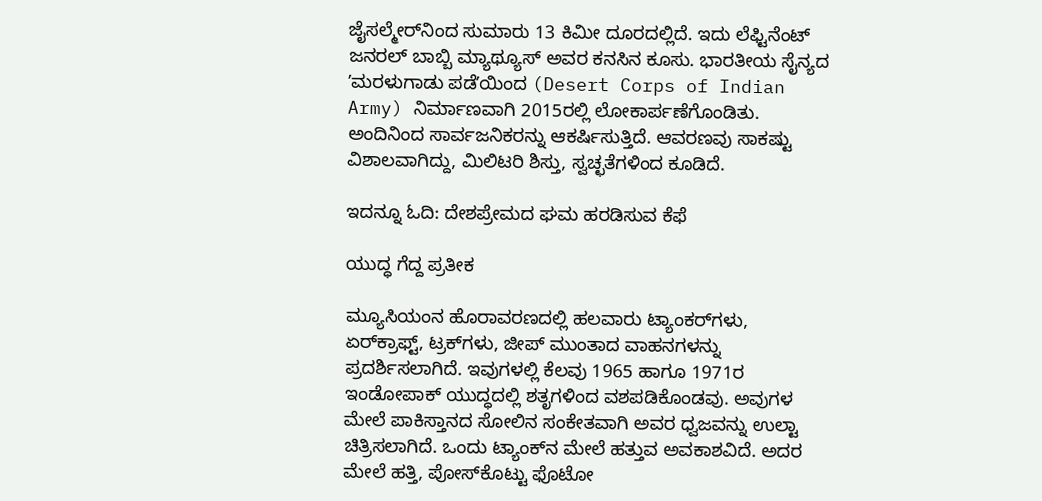ಜೈಸಲ್ಮೇರ್‌ನಿಂದ ಸುಮಾರು 13 ಕಿಮೀ ದೂರದಲ್ಲಿದೆ. ಇದು ಲೆಫ್ಟಿನೆಂಟ್‌ ಜನರಲ್‌ ಬಾಬ್ಬಿ ಮ್ಯಾಥ್ಯೂಸ್‌ ಅವರ ಕನಸಿನ ಕೂಸು. ಭಾರತೀಯ ಸೈನ್ಯದ ʼಮರಳುಗಾಡು ಪಡೆʼಯಿಂದ (Desert Corps of Indian Army) ನಿರ್ಮಾಣವಾಗಿ 2015ರಲ್ಲಿ ಲೋಕಾರ್ಪಣೆಗೊಂಡಿತು. ಅಂದಿನಿಂದ ಸಾರ್ವಜನಿಕರನ್ನು ಆಕರ್ಷಿಸುತ್ತಿದೆ. ಆವರಣವು ಸಾಕಷ್ಟು ವಿಶಾಲವಾಗಿದ್ದು, ಮಿಲಿಟರಿ ಶಿಸ್ತು, ಸ್ವಚ್ಛತೆಗಳಿಂದ ಕೂಡಿದೆ.

ಇದನ್ನೂ ಓದಿ: ದೇಶಪ್ರೇಮದ ಘಮ ಹರಡಿಸುವ ಕೆಫೆ

ಯುದ್ಧ ಗೆದ್ದ ಪ್ರತೀಕ

ಮ್ಯೂಸಿಯಂನ ಹೊರಾವರಣದಲ್ಲಿ ಹಲವಾರು ಟ್ಯಾಂಕರ್‌ಗಳು, ಏರ್‌ಕ್ರಾಫ್ಟ್‌, ಟ್ರಕ್‌ಗಳು, ಜೀಪ್‌ ಮುಂತಾದ ವಾಹನಗಳನ್ನು ಪ್ರದರ್ಶಿಸಲಾಗಿದೆ. ಇವುಗಳಲ್ಲಿ ಕೆಲವು 1965 ಹಾಗೂ 1971ರ ಇಂಡೋಪಾಕ್‌ ಯುದ್ಧದಲ್ಲಿ ಶತೃಗಳಿಂದ ವಶಪಡಿಕೊಂಡವು. ಅವುಗಳ ಮೇಲೆ ಪಾಕಿಸ್ತಾನದ ಸೋಲಿನ ಸಂಕೇತವಾಗಿ ಅವರ ಧ್ವಜವನ್ನು ಉಲ್ಟಾ ಚಿತ್ರಿಸಲಾಗಿದೆ. ಒಂದು ಟ್ಯಾಂಕ್‌ನ ಮೇಲೆ ಹತ್ತುವ ಅವಕಾಶವಿದೆ. ಅದರ ಮೇಲೆ ಹತ್ತಿ, ಪೋಸ್‌ಕೊಟ್ಟು ಫೊಟೋ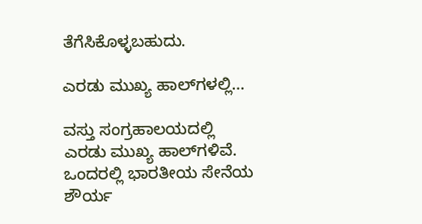ತೆಗೆಸಿಕೊಳ್ಳಬಹುದು.

ಎರಡು ಮುಖ್ಯ ಹಾಲ್‌ಗಳಲ್ಲಿ…

ವಸ್ತು ಸಂಗ್ರಹಾಲಯದಲ್ಲಿ ಎರಡು ಮುಖ್ಯ ಹಾಲ್‌ಗಳಿವೆ. ಒಂದರಲ್ಲಿ ಭಾರತೀಯ ಸೇನೆಯ ಶೌರ್ಯ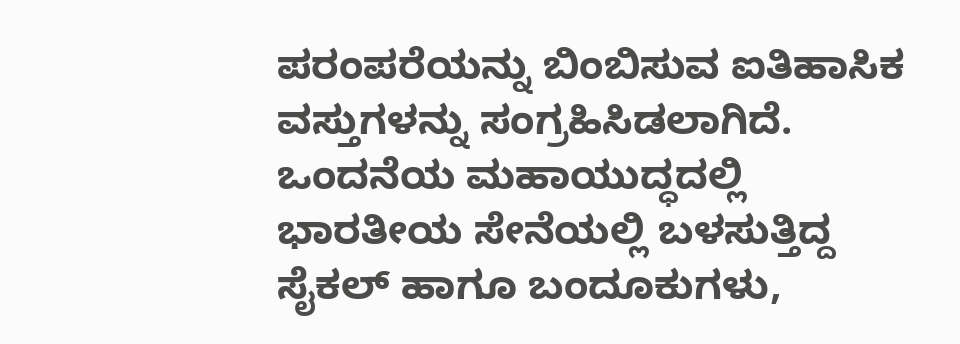ಪರಂಪರೆಯನ್ನು ಬಿಂಬಿಸುವ ಐತಿಹಾಸಿಕ ವಸ್ತುಗಳನ್ನು ಸಂಗ್ರಹಿಸಿಡಲಾಗಿದೆ. ಒಂದನೆಯ ಮಹಾಯುದ್ಧದಲ್ಲಿ ಭಾರತೀಯ ಸೇನೆಯಲ್ಲಿ ಬಳಸುತ್ತಿದ್ದ ಸೈಕಲ್‌ ಹಾಗೂ ಬಂದೂಕುಗಳು,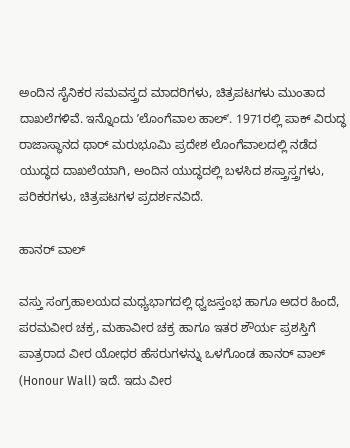ಅಂದಿನ ಸೈನಿಕರ ಸಮವಸ್ತ್ರದ ಮಾದರಿಗಳು, ಚಿತ್ರಪಟಗಳು ಮುಂತಾದ ದಾಖಲೆಗಳಿವೆ. ಇನ್ನೊಂದು ʼಲೊಂಗೆವಾಲ ಹಾಲ್ʼ. 1971ರಲ್ಲಿ ಪಾಕ್‌ ವಿರುದ್ಧ ರಾಜಾಸ್ಥಾನದ ಥಾರ್‌ ಮರುಭೂಮಿ ಪ್ರದೇಶ ಲೊಂಗೆವಾಲದಲ್ಲಿ ನಡೆದ ಯುದ್ಧದ ದಾಖಲೆಯಾಗಿ, ಅಂದಿನ ಯುದ್ಧದಲ್ಲಿ ಬಳಸಿದ ಶಸ್ತ್ರಾಸ್ತ್ರಗಳು, ಪರಿಕರಗಳು, ಚಿತ್ರಪಟಗಳ ಪ್ರದರ್ಶನವಿದೆ.

ಹಾನರ್‌ ವಾಲ್‌

ವಸ್ತು ಸಂಗ್ರಹಾಲಯದ ಮಧ್ಯಭಾಗದಲ್ಲಿ ಧ್ವಜಸ್ತಂಭ ಹಾಗೂ ಅದರ ಹಿಂದೆ, ಪರಮವೀರ ಚಕ್ರ, ಮಹಾವೀರ ಚಕ್ರ ಹಾಗೂ ಇತರ ಶೌರ್ಯ ಪ್ರಶಸ್ತಿಗೆ ಪಾತ್ರರಾದ ವೀರ ಯೋಧರ ಹೆಸರುಗಳನ್ನು ಒಳಗೊಂಡ ಹಾನರ್‌ ವಾಲ್‌ (Honour Wall) ಇದೆ. ಇದು ವೀರ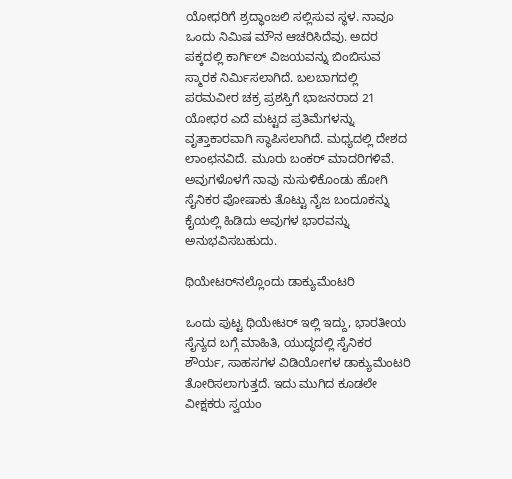ಯೋಧರಿಗೆ ಶ್ರದ್ಧಾಂಜಲಿ ಸಲ್ಲಿಸುವ ಸ್ಥಳ. ನಾವೂ ಒಂದು ನಿಮಿಷ ಮೌನ ಆಚರಿಸಿದೆವು. ಅದರ ಪಕ್ಕದಲ್ಲಿ ಕಾರ್ಗಿಲ್‌ ವಿಜಯವನ್ನು ಬಿಂಬಿಸುವ ಸ್ಮಾರಕ ನಿರ್ಮಿಸಲಾಗಿದೆ. ಬಲಬಾಗದಲ್ಲಿ ಪರಮವೀರ ಚಕ್ರ ಪ್ರಶಸ್ತಿಗೆ ಭಾಜನರಾದ 21 ಯೋಧರ ಎದೆ ಮಟ್ಟದ ಪ್ರತಿಮೆಗಳನ್ನು ವೃತ್ತಾಕಾರವಾಗಿ ಸ್ಥಾಪಿಸಲಾಗಿದೆ. ಮಧ್ಯದಲ್ಲಿ ದೇಶದ ಲಾಂಛನವಿದೆ. ಮೂರು ಬಂಕರ್‌ ಮಾದರಿಗಳಿವೆ. ಅವುಗಳೊಳಗೆ ನಾವು ನುಸುಳಿಕೊಂಡು ಹೋಗಿ ಸೈನಿಕರ ಪೋಷಾಕು ತೊಟ್ಟು ನೈಜ ಬಂದೂಕನ್ನು ಕೈಯಲ್ಲಿ ಹಿಡಿದು ಅವುಗಳ ಭಾರವನ್ನು ಅನುಭವಿಸಬಹುದು.

ಥಿಯೇಟರ್‌ನಲ್ಲೊಂದು ಡಾಕ್ಯುಮೆಂಟರಿ

ಒಂದು ಪುಟ್ಟ ಥಿಯೇಟರ್‌ ಇಲ್ಲಿ ಇದ್ದು, ಭಾರತೀಯ ಸೈನ್ಯದ ಬಗ್ಗೆ ಮಾಹಿತಿ, ಯುದ್ಧದಲ್ಲಿ ಸೈನಿಕರ ಶೌರ್ಯ, ಸಾಹಸಗಳ ವಿಡಿಯೋಗಳ ಡಾಕ್ಯುಮೆಂಟರಿ ತೋರಿಸಲಾಗುತ್ತದೆ. ಇದು ಮುಗಿದ ಕೂಡಲೇ ವೀಕ್ಷಕರು ಸ್ವಯಂ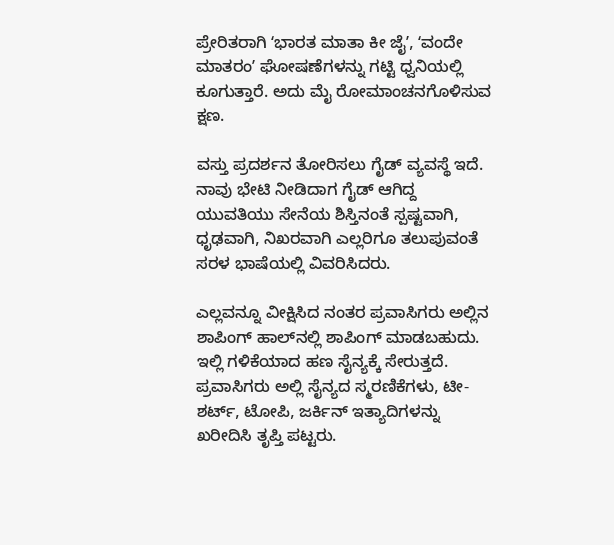ಪ್ರೇರಿತರಾಗಿ ʻಭಾರತ ಮಾತಾ ಕೀ ಜೈʼ, ʻವಂದೇ ಮಾತರಂʼ ಘೋಷಣೆಗಳನ್ನು ಗಟ್ಟಿ ಧ್ವನಿಯಲ್ಲಿ ಕೂಗುತ್ತಾರೆ. ಅದು ಮೈ ರೋಮಾಂಚನಗೊಳಿಸುವ ಕ್ಷಣ.

ವಸ್ತು ಪ್ರದರ್ಶನ ತೋರಿಸಲು ಗೈಡ್‌ ವ್ಯವಸ್ಥೆ ಇದೆ. ನಾವು ಭೇಟಿ ನೀಡಿದಾಗ ಗೈಡ್‌ ಆಗಿದ್ದ ಯುವತಿಯು ಸೇನೆಯ ಶಿಸ್ತಿನಂತೆ ಸ್ಪಷ್ಟವಾಗಿ, ಧೃಢವಾಗಿ, ನಿಖರವಾಗಿ ಎಲ್ಲರಿಗೂ ತಲುಪುವಂತೆ ಸರಳ ಭಾಷೆಯಲ್ಲಿ ವಿವರಿಸಿದರು.

ಎಲ್ಲವನ್ನೂ ವೀಕ್ಷಿಸಿದ ನಂತರ ಪ್ರವಾಸಿಗರು ಅಲ್ಲಿನ ಶಾಪಿಂಗ್‌ ಹಾಲ್‌ನಲ್ಲಿ ಶಾಪಿಂಗ್‌ ಮಾಡಬಹುದು. ಇಲ್ಲಿ ಗಳಿಕೆಯಾದ ಹಣ ಸೈನ್ಯಕ್ಕೆ ಸೇರುತ್ತದೆ. ಪ್ರವಾಸಿಗರು ಅಲ್ಲಿ ಸೈನ್ಯದ ಸ್ಮರಣಿಕೆಗಳು, ಟೀ-ಶರ್ಟ್‌, ಟೋಪಿ, ಜರ್ಕಿನ್‌ ಇತ್ಯಾದಿಗಳನ್ನು ಖರೀದಿಸಿ ತೃಪ್ತಿ ಪಟ್ಟರು.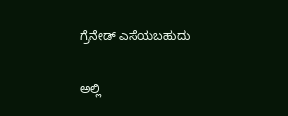ಗ್ರೆನೇಡ್‌ ಎಸೆಯಬಹುದು

ಅಲ್ಲಿ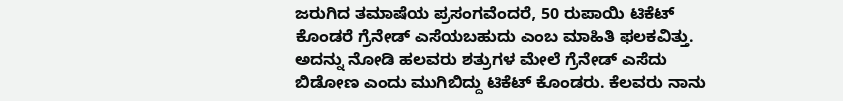ಜರುಗಿದ ತಮಾಷೆಯ ಪ್ರಸಂಗವೆಂದರೆ, 50 ರುಪಾಯಿ ಟಿಕೆಟ್‌ ಕೊಂಡರೆ ಗ್ರೆನೇಡ್‌ ಎಸೆಯಬಹುದು ಎಂಬ ಮಾಹಿತಿ ಫಲಕವಿತ್ತು. ಅದನ್ನು ನೋಡಿ ಹಲವರು ಶತ್ರುಗಳ ಮೇಲೆ ಗ್ರೆನೇಡ್‌ ಎಸೆದು ಬಿಡೋಣ ಎಂದು ಮುಗಿಬಿದ್ದು ಟಿಕೆಟ್‌ ಕೊಂಡರು. ಕೆಲವರು ನಾನು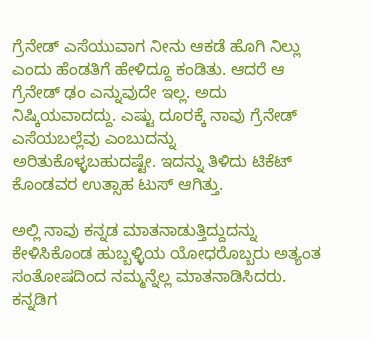ಗ್ರೆನೇಡ್‌ ಎಸೆಯುವಾಗ ನೀನು ಆಕಡೆ ಹೊಗಿ ನಿಲ್ಲು ಎಂದು ಹೆಂಡತಿಗೆ ಹೇಳಿದ್ದೂ ಕಂಡಿತು. ಆದರೆ ಆ ಗ್ರೆನೇಡ್‌ ಢಂ ಎನ್ನುವುದೇ ಇಲ್ಲ. ಅದು ನಿಷ್ಕಿಯವಾದದ್ದು. ಎಷ್ಟು ದೂರಕ್ಕೆ ನಾವು ಗ್ರೆನೇಡ್‌ ಎಸೆಯಬಲ್ಲೆವು ಎಂಬುದನ್ನು ಅರಿತುಕೊಳ್ಳಬಹುದಷ್ಟೇ. ಇದನ್ನು ತಿಳಿದು ಟಿಕೆಟ್‌ ಕೊಂಡವರ ಉತ್ಸಾಹ ಟುಸ್‌ ಆಗಿತ್ತು.

ಅಲ್ಲಿ ನಾವು ಕನ್ನಡ ಮಾತನಾಡುತ್ತಿದ್ದುದನ್ನು ಕೇಳಿಸಿಕೊಂಡ ಹುಬ್ಬಳ್ಳಿಯ ಯೋಧರೊಬ್ಬರು ಅತ್ಯಂತ ಸಂತೋಷದಿಂದ ನಮ್ಮನ್ನೆಲ್ಲ ಮಾತನಾಡಿಸಿದರು. ಕನ್ನಡಿಗ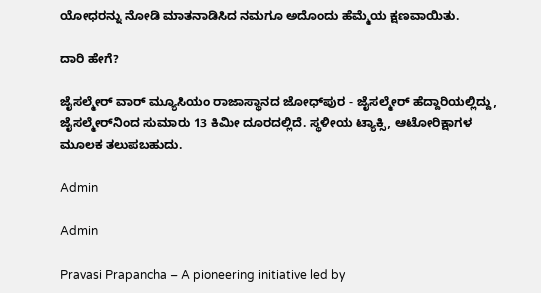ಯೋಧರನ್ನು ನೋಡಿ ಮಾತನಾಡಿಸಿದ ನಮಗೂ ಅದೊಂದು ಹೆಮ್ಮೆಯ ಕ್ಷಣವಾಯಿತು.

ದಾರಿ ಹೇಗೆ?

ಜೈಸಲ್ಮೇರ್‌ ವಾರ್‌ ಮ್ಯೂಸಿಯಂ ರಾಜಾಸ್ಥಾನದ ಜೋಧ್‌ಪುರ - ಜೈಸಲ್ಮೇರ್‌ ಹೆದ್ದಾರಿಯಲ್ಲಿದ್ದು, ಜೈಸಲ್ಮೇರ್‌ನಿಂದ ಸುಮಾರು 13 ಕಿಮೀ ದೂರದಲ್ಲಿದೆ. ಸ್ಥಳೀಯ ಟ್ಯಾಕ್ಸಿ, ಆಟೋರಿಕ್ಷಾಗಳ ಮೂಲಕ ತಲುಪಬಹುದು.

Admin

Admin

Pravasi Prapancha – A pioneering initiative led by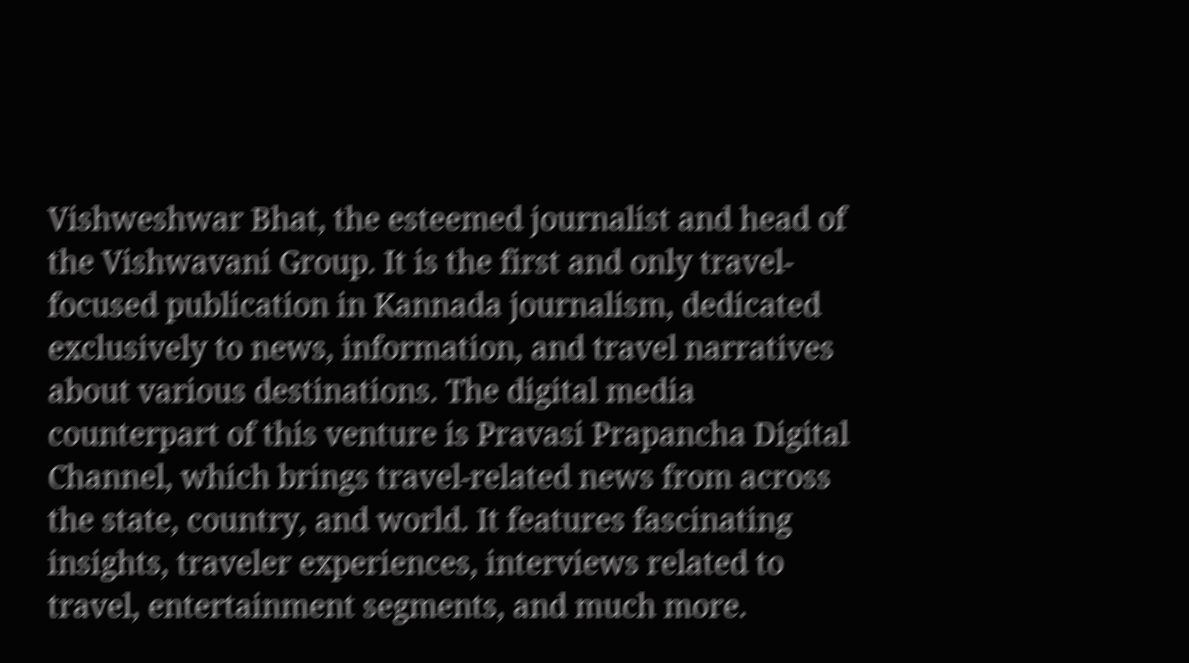Vishweshwar Bhat, the esteemed journalist and head of the Vishwavani Group. It is the first and only travel-focused publication in Kannada journalism, dedicated exclusively to news, information, and travel narratives about various destinations. The digital media counterpart of this venture is Pravasi Prapancha Digital Channel, which brings travel-related news from across the state, country, and world. It features fascinating insights, traveler experiences, interviews related to travel, entertainment segments, and much more.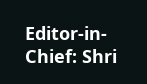Editor-in-Chief: Shri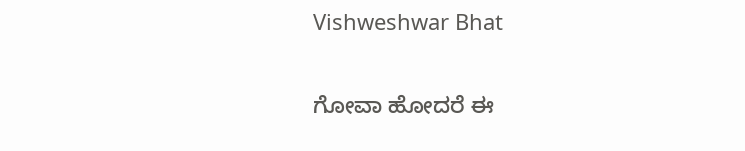Vishweshwar Bhat

ಗೋವಾ ಹೋದರೆ ಈ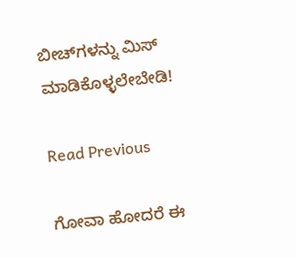ಬೀಚ್‌ಗಳನ್ನು ಮಿಸ್‌ ಮಾಡಿಕೊಳ್ಳಲೇಬೇಡಿ!

Read Previous

ಗೋವಾ ಹೋದರೆ ಈ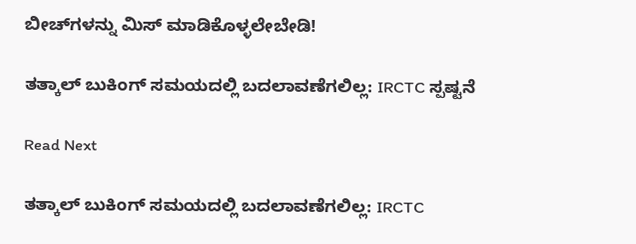ಬೀಚ್‌ಗಳನ್ನು ಮಿಸ್‌ ಮಾಡಿಕೊಳ್ಳಲೇಬೇಡಿ!

ತತ್ಕಾಲ್ ಬುಕಿಂಗ್ ಸಮಯದಲ್ಲಿ ಬದಲಾವಣೆಗಲಿಲ್ಲ: IRCTC ಸ್ಪಷ್ಟನೆ

Read Next

ತತ್ಕಾಲ್ ಬುಕಿಂಗ್ ಸಮಯದಲ್ಲಿ ಬದಲಾವಣೆಗಲಿಲ್ಲ: IRCTC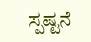ಸ್ಪಷ್ಟನೆ